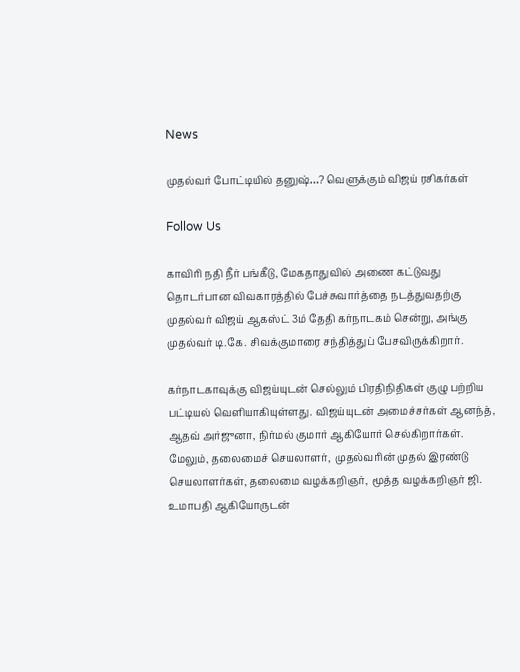News

முதல்வர் போட்டியில் தனுஷ்…? வெளுக்கும் விஜய் ரசிகர்கள்

Follow Us

காவிரி நதி நீர் பங்கீடு, மேகதாதுவில் அணை கட்டுவது தொடர்பான விவகாரத்தில் பேச்சுவார்த்தை நடத்துவதற்கு முதல்வர் விஜய் ஆகஸ்ட் 3ம் தேதி கர்நாடகம் சென்று, அங்கு முதல்வர் டி.கே. சிவக்குமாரை சந்தித்துப் பேசவிருக்கிறார்.

கர்நாடகாவுக்கு விஜய்யுடன் செல்லும் பிரதிநிதிகள் குழு பற்றிய பட்டியல் வெளியாகியுள்ளது. விஜய்யுடன் அமைச்சர்கள் ஆனந்த், ஆதவ் அர்ஜுனா, நிர்மல் குமார் ஆகியோர் செல்கிறார்கள். மேலும், தலைமைச் செயலாளர்,  முதல்வரின் முதல் இரண்டு  செயலாளர்கள், தலைமை வழக்கறிஞர்,  மூத்த வழக்கறிஞர் ஜி. உமாபதி ஆகியோருடன்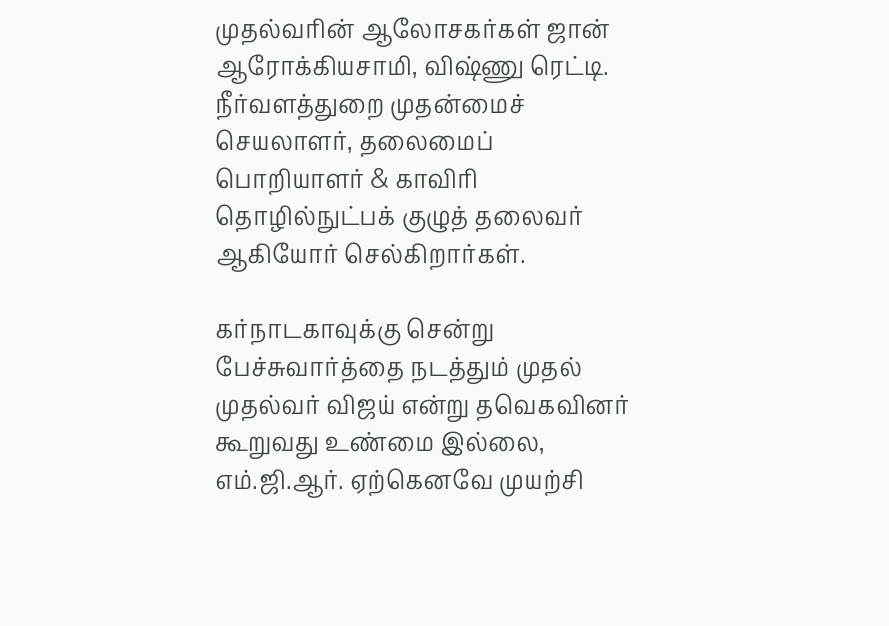முதல்வரின் ஆலோசகர்கள் ஜான் ஆரோக்கியசாமி, விஷ்ணு ரெட்டி. நீர்வளத்துறை முதன்மைச் செயலாளர், தலைமைப் பொறியாளர் & காவிரி தொழில்நுட்பக் குழுத் தலைவர் ஆகியோர் செல்கிறார்கள்.

கர்நாடகாவுக்கு சென்று பேச்சுவார்த்தை நடத்தும் முதல் முதல்வர் விஜய் என்று தவெகவினர் கூறுவது உண்மை இல்லை, எம்.ஜி.ஆர். ஏற்கெனவே முயற்சி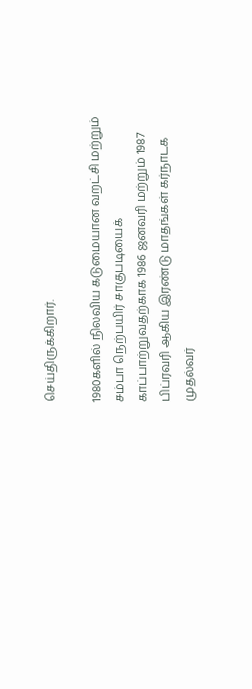செய்திருக்கிறார்.

1980களில் நிலவிய கடுமையான வறட்சி மற்றும் சம்பா நெற்பயிர் சாகுபடியைக் காப்பாற்றுவதற்காக 1986 ஜனவரி மற்றும் 1987 பிப்ரவரி ஆகிய இரண்டு மாதங்கள் கர்நாடக முதல்வர்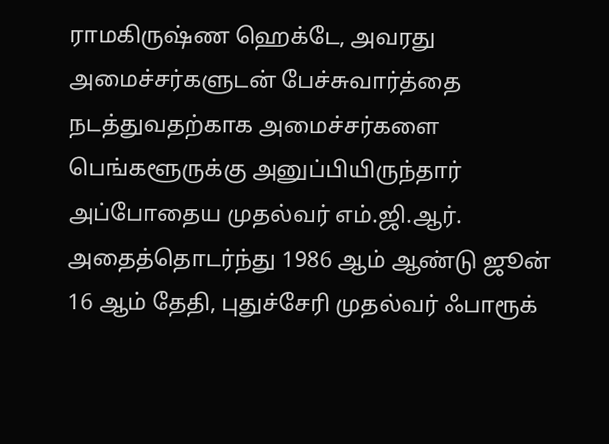ராமகிருஷ்ண ஹெக்டே, அவரது அமைச்சர்களுடன் பேச்சுவார்த்தை நடத்துவதற்காக அமைச்சர்களை பெங்களூருக்கு அனுப்பியிருந்தார் அப்போதைய முதல்வர் எம்.ஜி.ஆர். அதைத்தொடர்ந்து 1986 ஆம் ஆண்டு ஜூன் 16 ஆம் தேதி, புதுச்சேரி முதல்வர் ஃபாரூக்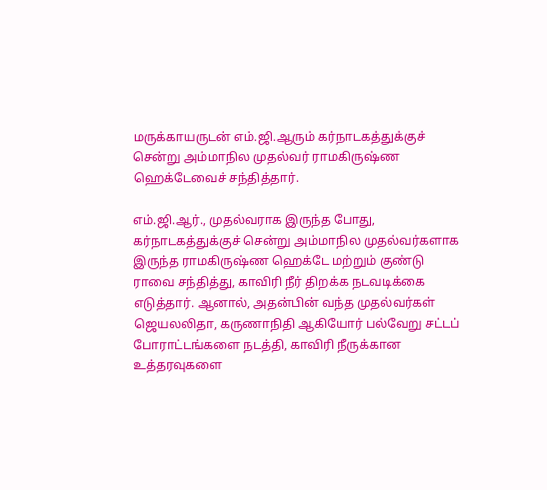மருக்காயருடன் எம்.ஜி.ஆரும் கர்நாடகத்துக்குச் சென்று அம்மாநில முதல்வர் ராமகிருஷ்ண ஹெக்டேவைச் சந்தித்தார்.

எம்.ஜி.ஆர்., முதல்வராக இருந்த போது, கர்நாடகத்துக்குச் சென்று அம்மாநில முதல்வர்களாக இருந்த ராமகிருஷ்ண ஹெக்டே மற்றும் குண்டு ராவை சந்தித்து, காவிரி நீர் திறக்க நடவடிக்கை எடுத்தார். ஆனால், அதன்பின் வந்த முதல்வர்கள் ஜெயலலிதா, கருணாநிதி ஆகியோர் பல்வேறு சட்டப் போராட்டங்களை நடத்தி, காவிரி நீருக்கான உத்தரவுகளை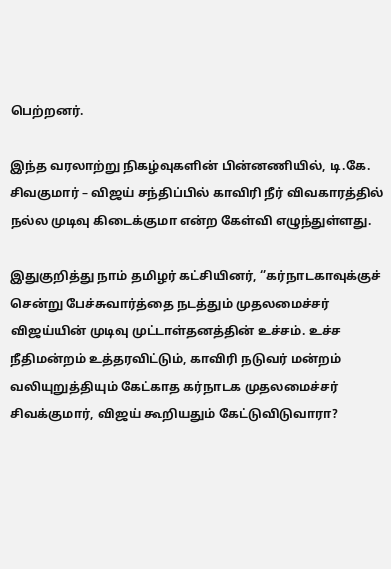பெற்றனர்.

இந்த வரலாற்று நிகழ்வுகளின் பின்னணியில், டி.கே. சிவகுமார் – விஜய் சந்திப்பில் காவிரி நீர் விவகாரத்தில் நல்ல முடிவு கிடைக்குமா என்ற கேள்வி எழுந்துள்ளது.

இதுகுறித்து நாம் தமிழர் கட்சியினர், ‘’கர்நாடகாவுக்குச் சென்று பேச்சுவார்த்தை நடத்தும் முதலமைச்சர் விஜய்யின் முடிவு முட்டாள்தனத்தின் உச்சம். உச்ச நீதிமன்றம் உத்தரவிட்டும், காவிரி நடுவர் மன்றம் வலியுறுத்தியும் கேட்காத கர்நாடக முதலமைச்சர் சிவக்குமார், விஜய் கூறியதும் கேட்டுவிடுவாரா?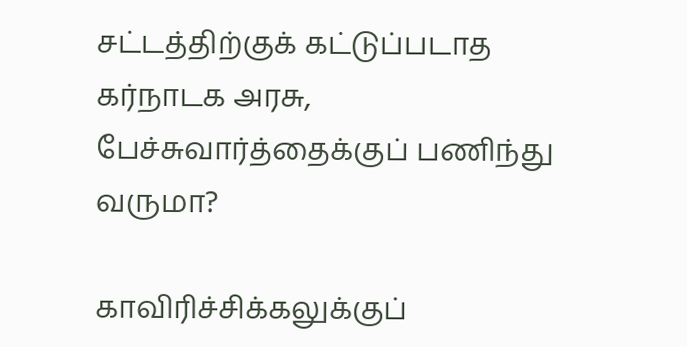சட்டத்திற்குக் கட்டுப்படாத கர்நாடக அரசு, பேச்சுவார்த்தைக்குப் பணிந்து வருமா?

காவிரிச்சிக்கலுக்குப்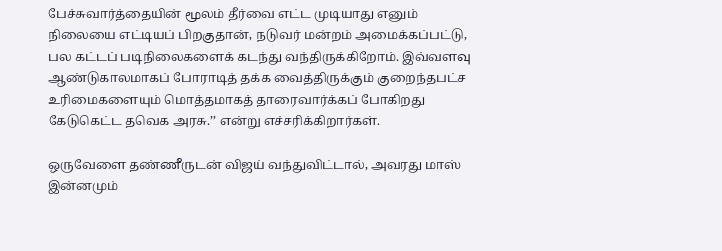பேச்சுவார்த்தையின் மூலம் தீர்வை எட்ட முடியாது எனும் நிலையை எட்டியப் பிறகுதான், நடுவர் மன்றம் அமைக்கப்பட்டு, பல கட்டப் படிநிலைகளைக் கடந்து வந்திருக்கிறோம். இவ்வளவு ஆண்டுகாலமாகப் போராடித் தக்க வைத்திருக்கும் குறைந்தபட்ச உரிமைகளையும் மொத்தமாகத் தாரைவார்க்கப் போகிறது கேடுகெட்ட தவெக அரசு.’’ என்று எச்சரிக்கிறார்கள்.

ஒருவேளை தண்ணீருடன் விஜய் வந்துவிட்டால், அவரது மாஸ் இன்னமும்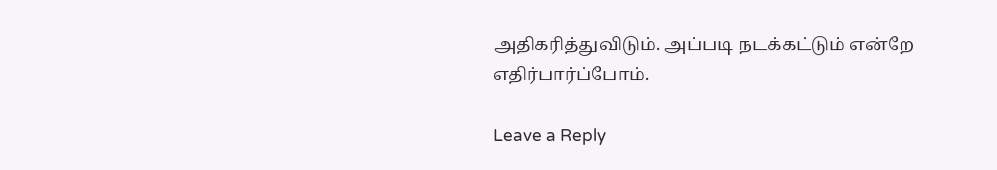அதிகரித்துவிடும். அப்படி நடக்கட்டும் என்றே எதிர்பார்ப்போம்.

Leave a Reply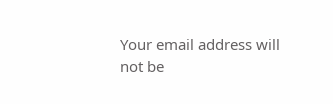Your email address will not be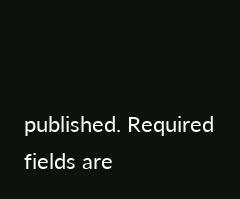published. Required fields are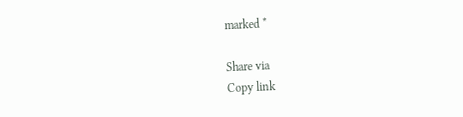marked *

Share via
Copy link